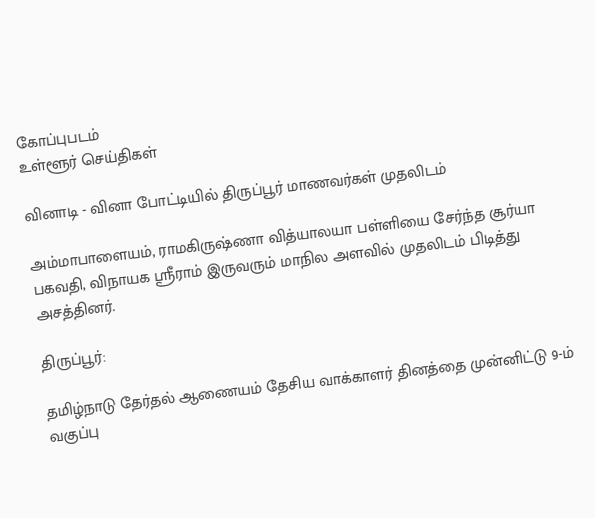கோப்புபடம்
உள்ளூர் செய்திகள்

வினாடி - வினா போட்டியில் திருப்பூர் மாணவர்கள் முதலிடம்

அம்மாபாளையம், ராமகிருஷ்ணா வித்யாலயா பள்ளியை சேர்ந்த சூர்யா பகவதி, விநாயக ஸ்ரீராம் இருவரும் மாநில அளவில் முதலிடம் பிடித்து அசத்தினர்.

திருப்பூர்:

தமிழ்நாடு தேர்தல் ஆணையம் தேசிய வாக்காளர் தினத்தை முன்னிட்டு 9-ம் வகுப்பு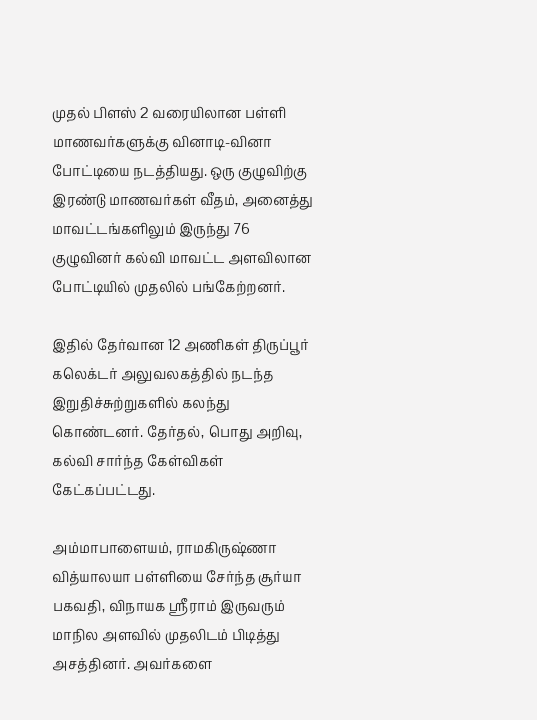முதல் பிளஸ் 2 வரையிலான பள்ளி மாணவர்களுக்கு வினாடி-வினா போட்டியை நடத்தியது. ஒரு குழுவிற்கு இரண்டு மாணவர்கள் வீதம், அனைத்து மாவட்டங்களிலும் இருந்து 76 குழுவினர் கல்வி மாவட்ட அளவிலான போட்டியில் முதலில் பங்கேற்றனர்.

இதில் தேர்வான 12 அணிகள் திருப்பூர் கலெக்டர் அலுவலகத்தில் நடந்த இறுதிச்சுற்றுகளில் கலந்து கொண்டனர். தேர்தல், பொது அறிவு, கல்வி சார்ந்த கேள்விகள் கேட்கப்பட்டது.

அம்மாபாளையம், ராமகிருஷ்ணா வித்யாலயா பள்ளியை சேர்ந்த சூர்யா பகவதி, விநாயக ஸ்ரீராம் இருவரும் மாநில அளவில் முதலிடம் பிடித்து அசத்தினர். அவர்களை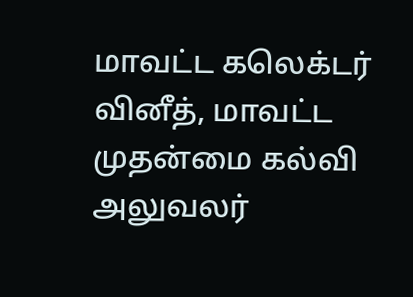மாவட்ட கலெக்டர் வினீத், மாவட்ட முதன்மை கல்வி அலுவலர்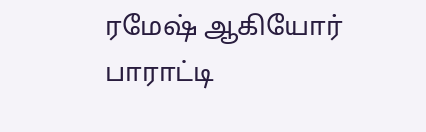ரமேஷ் ஆகியோர் பாராட்டி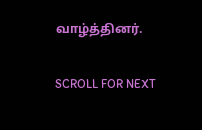வாழ்த்தினர்.

SCROLL FOR NEXT